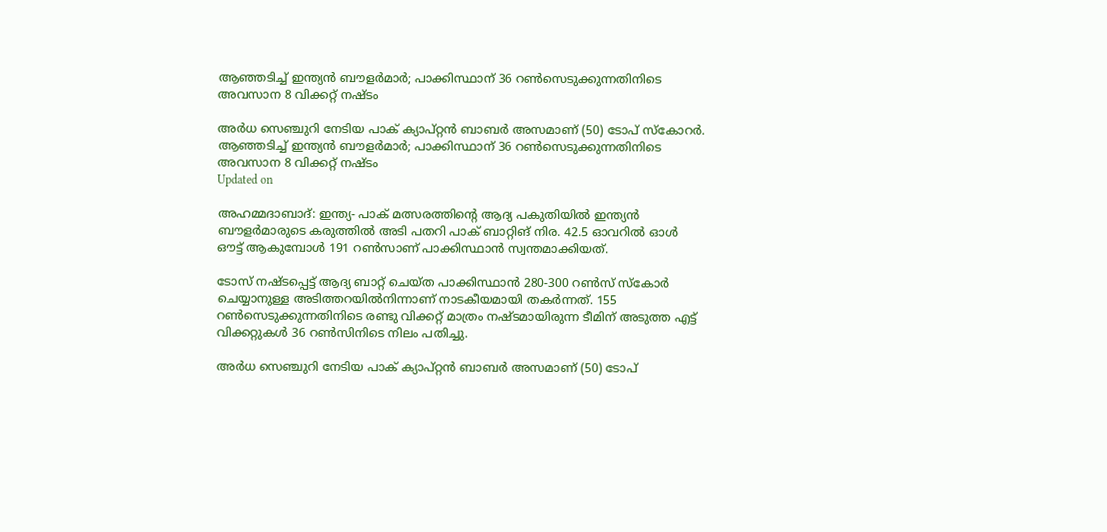ആഞ്ഞടിച്ച് ഇന്ത്യൻ ബൗളർമാർ; പാക്കിസ്ഥാന് 36 റൺസെടുക്കുന്നതിനിടെ അവസാന 8 വിക്കറ്റ് നഷ്ടം

അർധ സെഞ്ചുറി നേടിയ പാക് ക്യാപ്റ്റൻ ബാബർ അസമാണ് (50) ടോപ് സ്കോറർ.
ആഞ്ഞടിച്ച് ഇന്ത്യൻ ബൗളർമാർ; പാക്കിസ്ഥാന് 36 റൺസെടുക്കുന്നതിനിടെ അവസാന 8 വിക്കറ്റ് നഷ്ടം
Updated on

അഹമ്മദാബാദ്: ഇന്ത്യ- പാക് മത്സരത്തിന്‍റെ ആദ്യ പകുതിയിൽ ഇന്ത്യൻ ബൗളർമാരുടെ കരുത്തിൽ അടി പതറി പാക് ബാറ്റിങ് നിര. 42.5 ഓവറിൽ ഓൾ ഔട്ട് ആകുമ്പോൾ 191 റൺസാണ് പാക്കിസ്ഥാൻ സ്വന്തമാക്കിയത്.

ടോസ് നഷ്ടപ്പെട്ട് ആദ്യ ബാറ്റ് ചെയ്ത പാക്കിസ്ഥാൻ 280-300 റൺസ് സ്കോർ ചെയ്യാനുള്ള അടിത്തറയിൽനിന്നാണ് നാടകീയമായി തകർന്നത്. 155 റൺസെടുക്കുന്നതിനിടെ രണ്ടു വിക്കറ്റ് മാത്രം നഷ്ടമായിരുന്ന ടീമിന് അടുത്ത എട്ട് വിക്കറ്റുകൾ 36 റൺസിനിടെ നിലം പതിച്ചു.

അർധ സെഞ്ചുറി നേടിയ പാക് ക്യാപ്റ്റൻ ബാബർ അസമാണ് (50) ടോപ്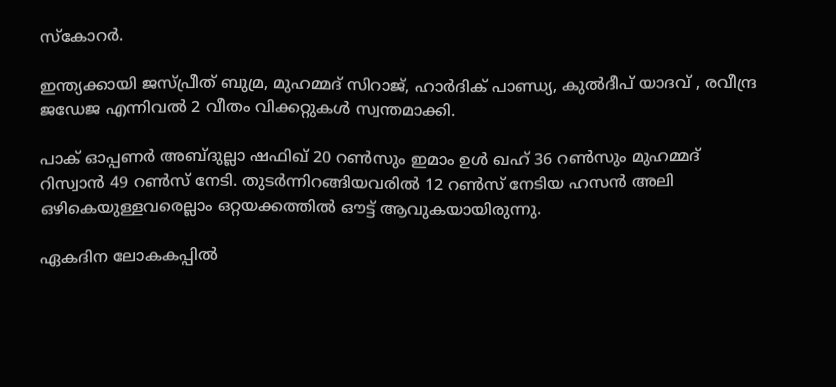സ്കോറർ.

ഇന്ത്യക്കായി ജസ്പ്രീത് ബുമ്ര, മുഹമ്മദ് സിറാജ്, ഹാർദിക് പാണ്ഡ്യ, കുൽദീപ് യാദവ് , രവീന്ദ്ര ജഡേജ എന്നിവൽ 2 വീതം വിക്കറ്റുകൾ സ്വന്തമാക്കി.

പാക് ഓപ്പണർ അബ്ദുല്ലാ ഷഫിഖ് 20 റൺസും ഇമാം ഉൾ ഖഹ് 36 റൺസും മുഹമ്മദ് റിസ്വാൻ 49 റൺസ് നേടി. തുടർന്നിറങ്ങിയവരിൽ 12 റൺസ് നേടിയ ഹസൻ അലി ഒഴികെയുള്ളവരെല്ലാം ഒറ്റയക്കത്തിൽ ഔട്ട് ആവുകയായിരുന്നു.

ഏകദിന ലോകകപ്പിൽ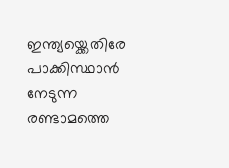ഇന്ത്യയ്ക്കെതിരേ പാക്കിസ്ഥാൻ നേടുന്ന രണ്ടാമത്തെ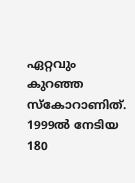ഏറ്റവും കുറഞ്ഞ സ്കോറാണിത്. 1999ൽ നേടിയ 180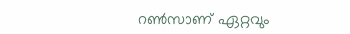റൺസാണ് ഏറ്റവും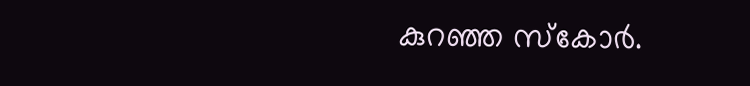കുറഞ്ഞ സ്കോർ.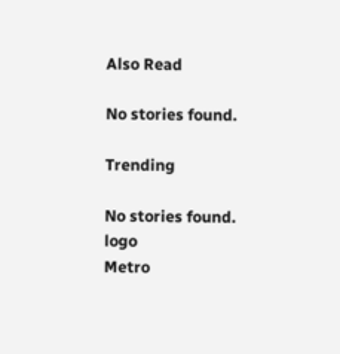Also Read

No stories found.

Trending

No stories found.
logo
Metro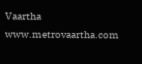Vaartha
www.metrovaartha.com